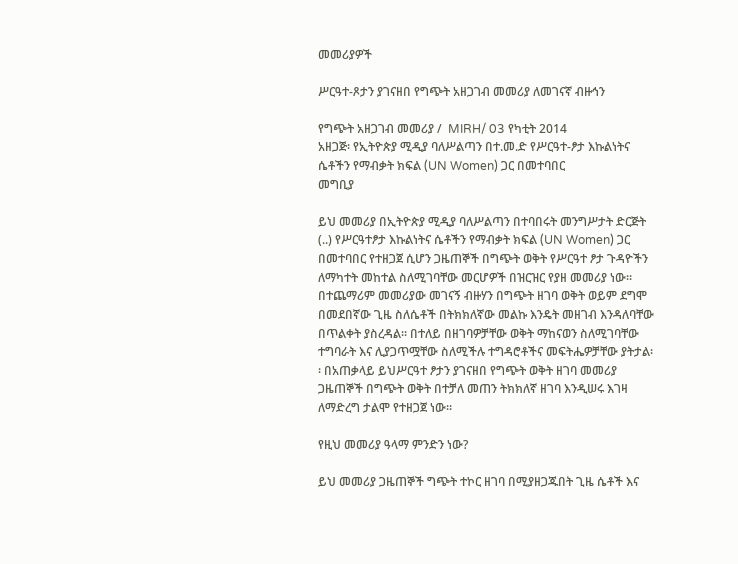መመሪያዎች

ሥርዓተ-ጾታን ያገናዘበ የግጭት አዘጋገብ መመሪያ ለመገናኛ ብዙኅን

የግጭት አዘጋገብ መመሪያ /  MIRH/ 03 የካቲት 2014
አዘጋጅ፡ የኢትዮጵያ ሚዲያ ባለሥልጣን በተ.መ.ድ የሥርዓተ-ፆታ እኩልነትና ሴቶችን የማብቃት ክፍል (UN Women) ጋር በመተባበር
መግቢያ

ይህ መመሪያ በኢትዮጵያ ሚዲያ ባለሥልጣን በተባበሩት መንግሥታት ድርጅት (..) የሥርዓተፆታ እኩልነትና ሴቶችን የማብቃት ክፍል (UN Women) ጋር በመተባበር የተዘጋጀ ሲሆን ጋዜጠኞች በግጭት ወቅት የሥርዓተ ፆታ ጉዳዮችን ለማካተት መከተል ስለሚገባቸው መርሆዎች በዝርዝር የያዘ መመሪያ ነው። በተጨማሪም መመሪያው መገናኝ ብዙሃን በግጭት ዘገባ ወቅት ወይም ደግሞ በመደበኛው ጊዜ ስለሴቶች በትክክለኛው መልኩ እንዴት መዘገብ እንዳለባቸው በጥልቀት ያስረዳል፡፡ በተለይ በዘገባዎቻቸው ወቅት ማከናወን ስለሚገባቸው ተግባራት እና ሊያጋጥሟቸው ስለሚችሉ ተግዳሮቶችና መፍትሔዎቻቸው ያትታል፡፡ በአጠቃላይ ይህሥርዓተ ፆታን ያገናዘበ የግጭት ወቅት ዘገባ መመሪያ ጋዜጠኞች በግጭት ወቅት በተቻለ መጠን ትክክለኛ ዘገባ እንዲሠሩ እገዛ ለማድረግ ታልሞ የተዘጋጀ ነው።

የዚህ መመሪያ ዓላማ ምንድን ነው?

ይህ መመሪያ ጋዜጠኞች ግጭት ተኮር ዘገባ በሚያዘጋጁበት ጊዜ ሴቶች እና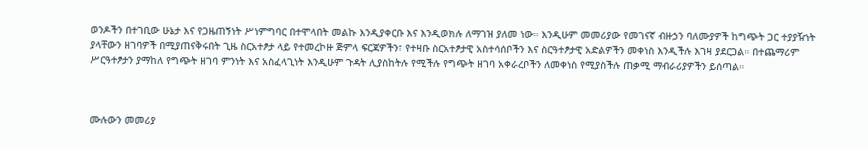ወንዶችን በተገቢው ሁኔታ እና የጋዜጠኝነት ሥነምግባር በተሞላበት መልኩ እንዲያቀርቡ እና እንዲወክሉ ለማገዝ ያለመ ነው። እንዲሁም መመሪያው የመገናኛ ብዙኃን ባለሙያዎች ከግጭት ጋር ተያያዥነት ያላቸውን ዘገባዎች በሚያጠናቅሩበት ጊዜ ስርአተፆታ ላይ የተመረኮዙ ጅምላ ፍርጃዎችን፣ የተዛቡ ስርአተፆታዊ አስተሳሰቦችን እና ስርዓተፆታዊ አድልዎችን መቀነስ እንዲችሉ እገዛ ያደርጋል። በተጨማሪም ሥርዓተፆታን ያማከለ የግጭት ዘገባ ምንነት እና አስፈላጊነት እንዲሁም ጉዳት ሊያስከትሉ የሚችሉ የግጭት ዘገባ አቀራረቦችን ለመቀነስ የሚያስችሉ ጠቃሚ ማብራሪያዎችን ይሰጣል።



ሙሉውን መመሪያ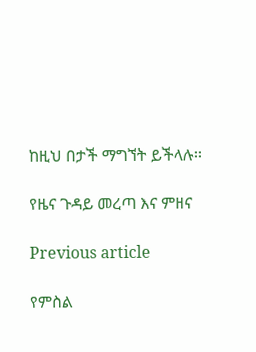ከዚህ በታች ማግኘት ይችላሉ፡፡

የዜና ጉዳይ መረጣ እና ምዘና

Previous article

የምስል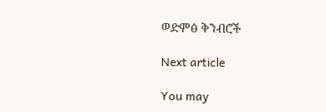ወድምፅ ቅንብሮች

Next article

You may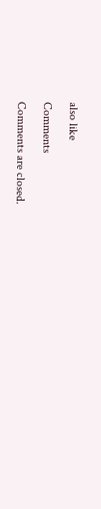also like

Comments

Comments are closed.